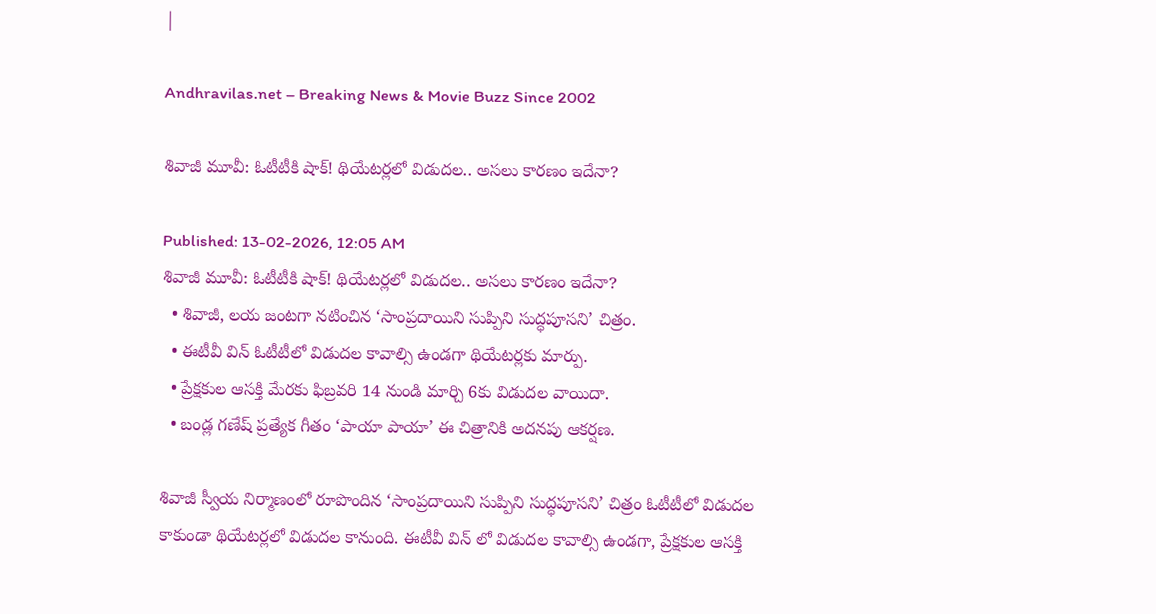|

Andhravilas.net – Breaking News & Movie Buzz Since 2002

శివాజీ మూవీ: ఓటీటీకి షాక్! థియేటర్లలో విడుదల.. అసలు కారణం ఇదేనా?

Published: 13-02-2026, 12:05 AM
శివాజీ మూవీ: ఓటీటీకి షాక్! థియేటర్లలో విడుదల.. అసలు కారణం ఇదేనా?
  • శివాజీ, లయ జంటగా నటించిన ‘సాంప్రదాయిని సుప్పిని సుద్ధపూసని’ చిత్రం.
  • ఈటీవీ విన్ ఓటీటీలో విడుదల కావాల్సి ఉండగా థియేటర్లకు మార్పు.
  • ప్రేక్షకుల ఆసక్తి మేరకు ఫిబ్రవరి 14 నుండి మార్చి 6కు విడుదల వాయిదా.
  • బండ్ల గణేష్ ప్రత్యేక గీతం ‘పాయా పాయా’ ఈ చిత్రానికి అదనపు ఆకర్షణ.

శివాజీ స్వీయ నిర్మాణంలో రూపొందిన ‘సాంప్రదాయిని సుప్పిని సుద్ధపూసని’ చిత్రం ఓటీటీలో విడుదల కాకుండా థియేటర్లలో విడుదల కానుంది. ఈటీవీ విన్ లో విడుదల కావాల్సి ఉండగా, ప్రేక్షకుల ఆసక్తి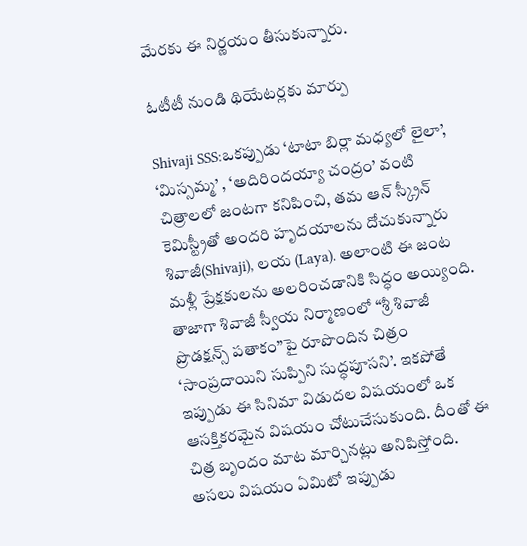మేరకు ఈ నిర్ణయం తీసుకున్నారు.

ఓటీటీ నుండి థియేటర్లకు మార్పు

Shivaji SSS:ఒకప్పుడు ‘టాటా బిర్లా మధ్యలో లైలా’, ‘మిస్సమ్మ’ , ‘అదిరిందయ్యా చంద్రం’ వంటి చిత్రాలలో జంటగా కనిపించి, తమ ఆన్ స్క్రీన్ కెమిస్ట్రీతో అందరి హృదయాలను దోచుకున్నారు శివాజీ(Shivaji), లయ (Laya). అలాంటి ఈ జంట మళ్లీ ప్రేక్షకులను అలరించడానికి సిద్ధం అయ్యింది. తాజాగా శివాజీ స్వీయ నిర్మాణంలో “శ్రీ శివాజీ ప్రొడక్షన్స్ పతాకం”పై రూపొందిన చిత్రం ‘సాంప్రదాయిని సుప్పిని సుద్ధపూసని’. ఇకపోతే ఇప్పుడు ఈ సినిమా విడుదల విషయంలో ఒక ఆసక్తికరమైన విషయం చోటుచేసుకుంది. దీంతో ఈ చిత్ర బృందం మాట మార్చినట్లు అనిపిస్తోంది. అసలు విషయం ఏమిటో ఇప్పుడు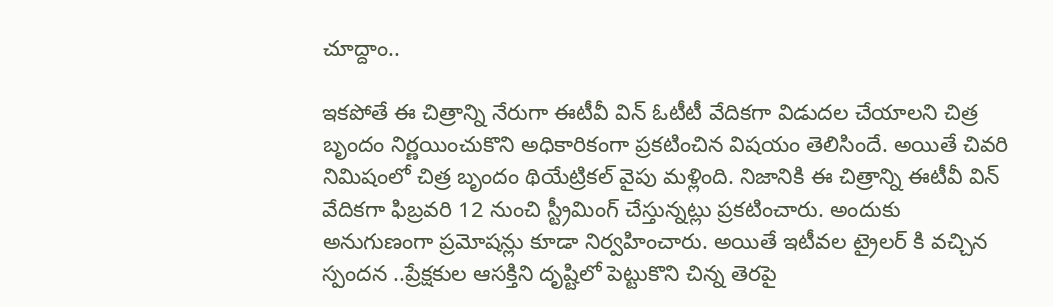చూద్దాం..

ఇకపోతే ఈ చిత్రాన్ని నేరుగా ఈటీవీ విన్ ఓటీటీ వేదికగా విడుదల చేయాలని చిత్ర బృందం నిర్ణయించుకొని అధికారికంగా ప్రకటించిన విషయం తెలిసిందే. అయితే చివరి నిమిషంలో చిత్ర బృందం థియేట్రికల్ వైపు మళ్లింది. నిజానికి ఈ చిత్రాన్ని ఈటీవీ విన్ వేదికగా ఫిబ్రవరి 12 నుంచి స్ట్రీమింగ్ చేస్తున్నట్లు ప్రకటించారు. అందుకు అనుగుణంగా ప్రమోషన్లు కూడా నిర్వహించారు. అయితే ఇటీవల ట్రైలర్ కి వచ్చిన స్పందన ..ప్రేక్షకుల ఆసక్తిని దృష్టిలో పెట్టుకొని చిన్న తెరపై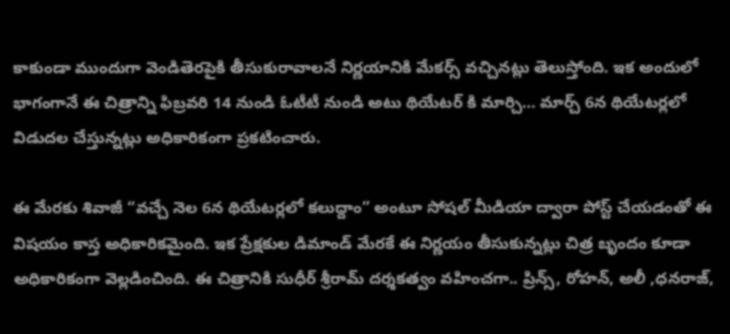కాకుండా ముందుగా వెండితెరపైకి తీసుకురావాలనే నిర్ణయానికి మేకర్స్ వచ్చినట్లు తెలుస్తోంది. ఇక అందులో భాగంగానే ఈ చిత్రాన్ని ఫిబ్రవరి 14 నుండి ఓటీటీ నుండి అటు థియేటర్ కి మార్చి… మార్చ్ 6న థియేటర్లలో విడుదల చేస్తున్నట్లు అధికారికంగా ప్రకటించారు.

ఈ మేరకు శివాజీ “వచ్చే నెల 6న థియేటర్లలో కలుద్దాం” అంటూ సోషల్ మీడియా ద్వారా పోస్ట్ చేయడంతో ఈ విషయం కాస్త అధికారికమైంది. ఇక ప్రేక్షకుల డిమాండ్ మేరకే ఈ నిర్ణయం తీసుకున్నట్లు చిత్ర బృందం కూడా అధికారికంగా వెల్లడించింది. ఈ చిత్రానికి సుధీర్ శ్రీరామ్ దర్శకత్వం వహించగా.. ప్రిన్స్, రోహన్, అలీ ,ధనరాజ్,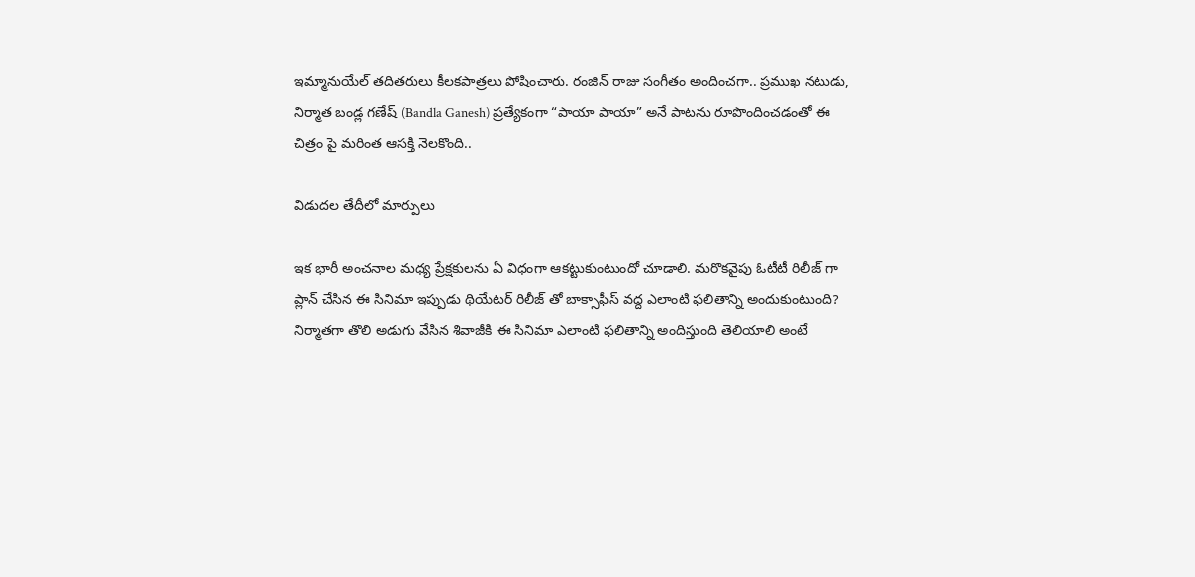ఇమ్మానుయేల్ తదితరులు కీలకపాత్రలు పోషించారు. రంజిన్ రాజు సంగీతం అందించగా.. ప్రముఖ నటుడు, నిర్మాత బండ్ల గణేష్ (Bandla Ganesh) ప్రత్యేకంగా “పాయా పాయా” అనే పాటను రూపొందించడంతో ఈ చిత్రం పై మరింత ఆసక్తి నెలకొంది..

విడుదల తేదీలో మార్పులు

ఇక భారీ అంచనాల మధ్య ప్రేక్షకులను ఏ విధంగా ఆకట్టుకుంటుందో చూడాలి. మరొకవైపు ఓటీటీ రిలీజ్ గా ప్లాన్ చేసిన ఈ సినిమా ఇప్పుడు థియేటర్ రిలీజ్ తో బాక్సాఫీస్ వద్ద ఎలాంటి ఫలితాన్ని అందుకుంటుంది? నిర్మాతగా తొలి అడుగు వేసిన శివాజీకి ఈ సినిమా ఎలాంటి ఫలితాన్ని అందిస్తుంది తెలియాలి అంటే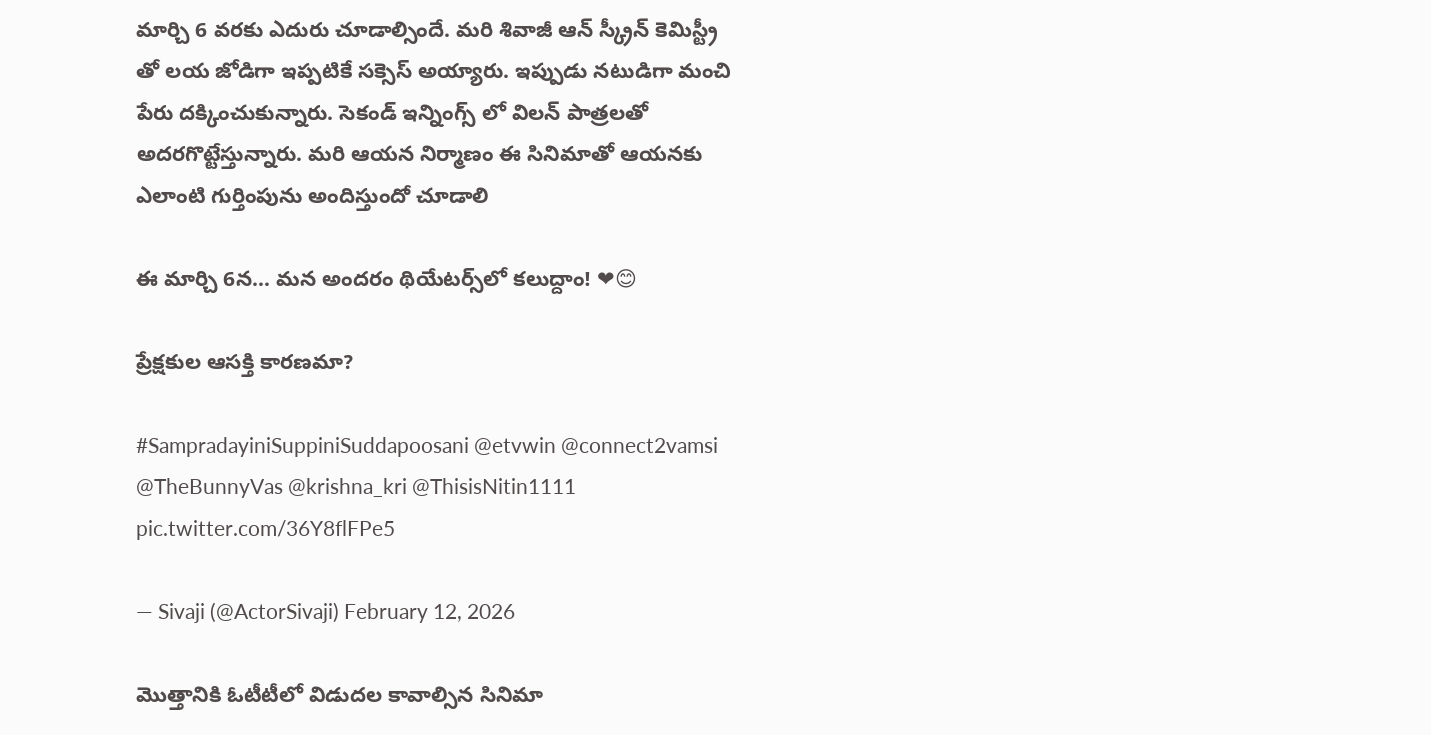మార్చి 6 వరకు ఎదురు చూడాల్సిందే. మరి శివాజీ ఆన్ స్క్రీన్ కెమిస్ట్రీ తో లయ జోడిగా ఇప్పటికే సక్సెస్ అయ్యారు. ఇప్పుడు నటుడిగా మంచి పేరు దక్కించుకున్నారు. సెకండ్ ఇన్నింగ్స్ లో విలన్ పాత్రలతో అదరగొట్టేస్తున్నారు. మరి ఆయన నిర్మాణం ఈ సినిమాతో ఆయనకు ఎలాంటి గుర్తింపును అందిస్తుందో చూడాలి

ఈ మార్చి 6న… మన అందరం థియేటర్స్‌లో కలుద్దాం! ❤😊

ప్రేక్షకుల ఆసక్తి కారణమా?

#SampradayiniSuppiniSuddapoosani @etvwin @connect2vamsi @TheBunnyVas @krishna_kri @ThisisNitin1111 pic.twitter.com/36Y8flFPe5

— Sivaji (@ActorSivaji) February 12, 2026

మొత్తానికి ఓటీటీలో విడుదల కావాల్సిన సినిమా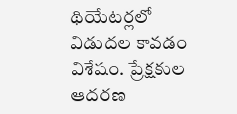థియేటర్లలో విడుదల కావడం విశేషం. ప్రేక్షకుల ఆదరణ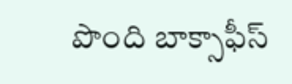పొంది బాక్సాఫీస్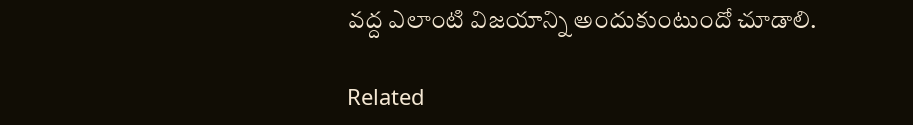వద్ద ఎలాంటి విజయాన్ని అందుకుంటుందో చూడాలి.

Related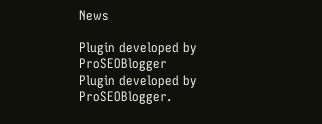News

Plugin developed by ProSEOBlogger
Plugin developed by ProSEOBlogger.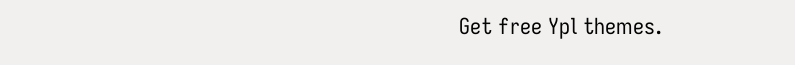Get free Ypl themes.